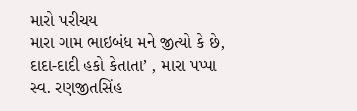મારો પરીચય
મારા ગામ ભાઇબંધ મને જીત્યો કે છે, દાદા-દાદી હકો કેતાતા’ , મારા પપ્પા સ્વ. રણજીતસિંહ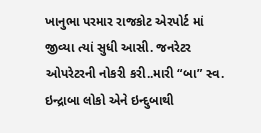ખાનુભા પરમાર રાજકોટ એરપોર્ટ માં જીવ્યા ત્યાં સુધી આસી. જનરેટર ઓપરેટરની નોકરી કરી..મારી “બા” સ્વ. ઇન્દ્રાબા લોકો એને ઇન્દુબાથી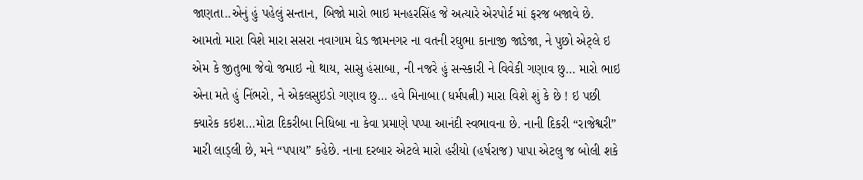જાણતા..એનું હું પહેલું સન્તાન, બિજો મારો ભાઇ મનહરસિંહ જે અત્યારે એરપોર્ટ માં ફરજ બજાવે છે. આમતો મારા વિશે મારા સસરા નવાગામ ઘેડ જામનગર ના વતની રઘુભા કાનાજી જાડેજા, ને પુછો એટ્લે ઇ એમ કે જીતુભા જેવો જમાઇ નો થાય, સાસુ હંસાબા, ની નજરે હું સન્સ્કારી ને વિવેકી ગણાવ છુ… મારો ભાઇ એના મતે હું નિંભરો, ને એકલસુઇડો ગણાવ છુ… હવે મિનાબા (ધર્મપત્ની) મારા વિશે શું કે છે ! ઇ પછી ક્યારેક કઇશ…મોટા દિકરીબા નિધિબા ના કેવા પ્રમાણે પપ્પા આનંદી સ્વભાવના છે. નાની દિકરી “રાજેશ્વરી” મારી લાડ્લી છે, મને “પપાય” કહેછે. નાના દરબાર એટલે મારો હરીયો (હર્ષરાજ) પાપા એટલુ જ બોલી શકે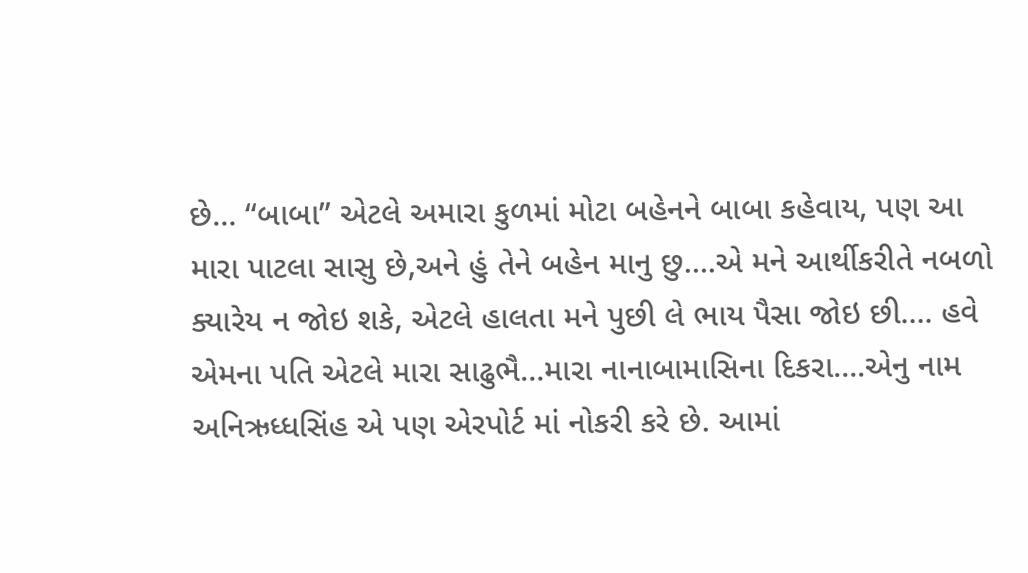છે… “બાબા” એટલે અમારા કુળમાં મોટા બહેનને બાબા કહેવાય, પણ આ મારા પાટલા સાસુ છે,અને હું તેને બહેન માનુ છુ….એ મને આર્થીકરીતે નબળો ક્યારેય ન જોઇ શકે, એટલે હાલતા મને પુછી લે ભાય પૈસા જોઇ છી…. હવે એમના પતિ એટલે મારા સાઢુભૈ…મારા નાનાબામાસિના દિકરા….એનુ નામ અનિઋધ્ધસિંહ એ પણ એરપોર્ટ માં નોકરી કરે છે. આમાં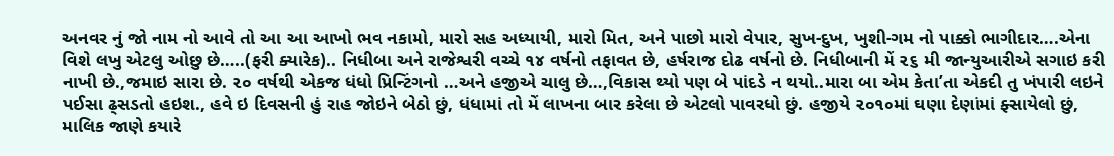અનવર નું જો નામ નો આવે તો આ આ આખો ભવ નકામો, મારો સહ અધ્યાયી, મારો મિત, અને પાછો મારો વેપાર, સુખ-દુખ, ખુશી-ગમ નો પાક્કો ભાગીદાર….એના વિશે લખુ એટલુ ઓછુ છે…..(ફરી ક્યારેક).. નિધીબા અને રાજેશ્વરી વચ્ચે ૧૪ વર્ષનો તફાવત છે, હર્ષરાજ દોઢ વર્ષનો છે. નિધીબાની મેં ૨૬ મી જાન્યુઆરીએ સગાઇ કરી નાખી છે.,જમાઇ સારા છે. ૨૦ વર્ષથી એકજ ધંધો પ્રિન્ટિંગનો …અને હજીએ ચાલુ છે…,વિકાસ થ્યો પણ બે પાંદડે ન થયો..મારા બા એમ કેતા’તા એકદી તુ ખંપારી લઇને પઈસા ઢ્સડતો હઇશ., હવે ઇ દિવસની હું રાહ જોઇને બેઠો છું, ધંધામાં તો મેં લાખના બાર કરેલા છે એટલો પાવરધો છું. હજીયે ૨૦૧૦માં ઘણા દેણાંમાં ફ્સાયેલો છું, માલિક જાણે કયારે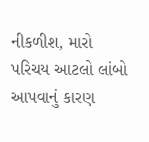નીકળીશ, મારો પરિચય આટલો લાંબો આપવાનું કારણ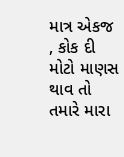માત્ર એકજ , કોક દી મોટો માણસ થાવ તો તમારે મારા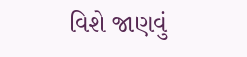વિશે જાણવું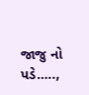જાજુ નો પડે…..,